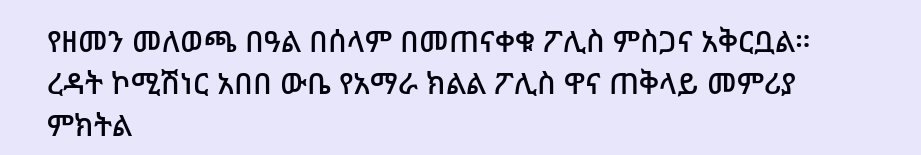የዘመን መለወጫ በዓል በሰላም በመጠናቀቁ ፖሊስ ምስጋና አቅርቧል።
ረዳት ኮሚሽነር አበበ ውቤ የአማራ ክልል ፖሊስ ዋና ጠቅላይ መምሪያ ምክትል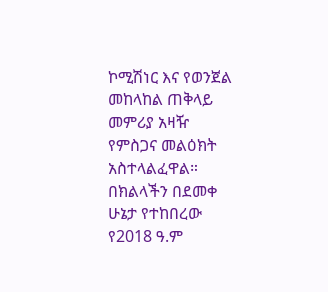ኮሚሽነር እና የወንጀል መከላከል ጠቅላይ መምሪያ አዛዥ የምስጋና መልዕክት አስተላልፈዋል።
በክልላችን በደመቀ ሁኔታ የተከበረው የ2018 ዓ.ም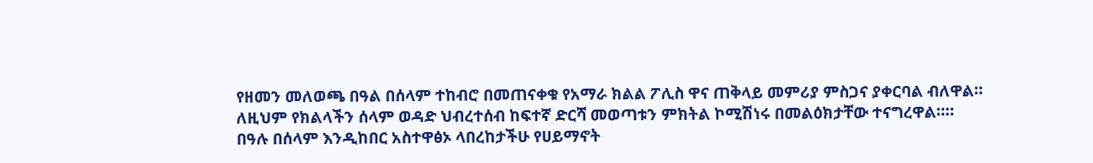የዘመን መለወጫ በዓል በሰላም ተከብሮ በመጠናቀቁ የአማራ ክልል ፖሊስ ዋና ጠቅላይ መምሪያ ምስጋና ያቀርባል ብለዋል።
ለዚህም የክልላችን ሰላም ወዳድ ህብረተሰብ ከፍተኛ ድርሻ መወጣቱን ምክትል ኮሚሽነሩ በመልዕክታቸው ተናግረዋል።።
በዓሉ በሰላም እንዲከበር አስተዋፅኦ ላበረከታችሁ የሀይማኖት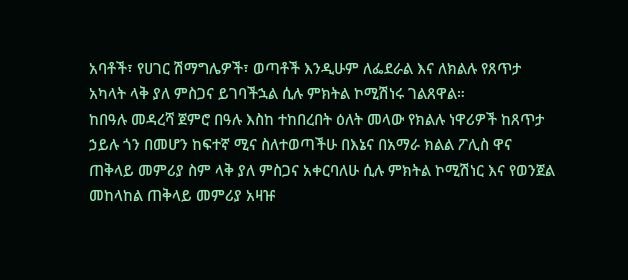አባቶች፣ የሀገር ሽማግሌዎች፣ ወጣቶች እንዲሁም ለፌደራል እና ለክልሉ የጸጥታ አካላት ላቅ ያለ ምስጋና ይገባችኋል ሲሉ ምክትል ኮሚሽነሩ ገልጸዋል።
ከበዓሉ መዳረሻ ጀምሮ በዓሉ እስከ ተከበረበት ዕለት መላው የክልሉ ነዋሪዎች ከጸጥታ ኃይሉ ጎን በመሆን ከፍተኛ ሚና ስለተወጣችሁ በእኔና በአማራ ክልል ፖሊስ ዋና ጠቅላይ መምሪያ ስም ላቅ ያለ ምስጋና አቀርባለሁ ሲሉ ምክትል ኮሚሽነር እና የወንጀል መከላከል ጠቅላይ መምሪያ አዛዡ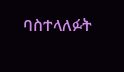ባስተላለፉት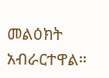መልዕክት አብራርተዋል።